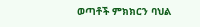ወጣቶች ምክክርን ባህል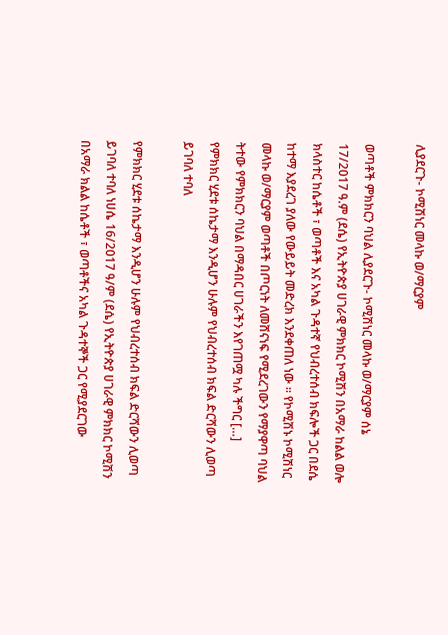ሊያደርጉ- ኮሚሽነር መላኩ ወ/ማርያም

ወጣቶች ምክክርን ባህል ሊያደርጉ- ኮሚሽነር መላኩ ወ/ማርያም ሰኔ 17/2017 ዓ.ም (ደሴ) የኢትዮጵያ ሀገራዊ ምክክር ኮሚሽን በአማራ ከልል ወሎ ክላስተር ከሴቶች ፣ ወጣቶች እና አካል ጉዳተኛ የህብረተሰብ ክፍሎች ጋር በደሴ ከተማ እያደረገ ያለው የውይይት መድረክ እንደቀጠለ ነው ፡፡ የኮሚሽኑ ኮሚሽነር መላኩ ወ/ማርያም ወጣቶች በጦርነት ለመሸናነፍ የሚደረገውን የማያዋጣ ባህል ትተው የምክክርን ባህል በማዳበር ሀገራችን እየገጠሟ ካሉ ችግር […]
የምክክር ሂደቱ ሰኬታማ እንዲሆን ሁሉም የህብረተሰብ ክፍል ድርሻውን ሊወጣ ይገባለ ተባለ

የምክክር ሂደቱ ሰኬታማ እንዲሆን ሁሉም የህብረተሰብ ክፍል ድርሻውን ሊወጣ ይገባለ ተባለ ነሀሴ 16/2017 ዓ/ም (ደሴ) የኢትዮጵያ ሀገራዊ ምክክር ኮሚሽን በአማራ ክልል ከሴቶች ፣ ወጣቶችና አካል ጉዳተኞች ጋር የሚያደርገው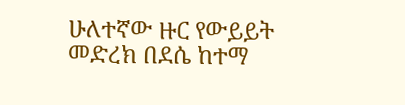ሁለተኛው ዙር የውይይት መድረክ በደሴ ከተማ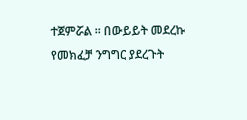ተጀምሯል ፡፡ በውይይት መደረኩ የመክፈቻ ንግግር ያደረጉት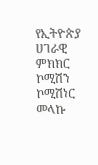የኢትዮጵያ ሀገራዊ ምክክር ኮሚሽን ኮሚሽነር መላኩ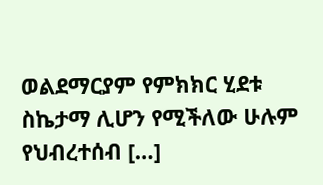ወልደማርያም የምክክር ሂደቱ ስኬታማ ሊሆን የሚችለው ሁሉም የህብረተሰብ […]